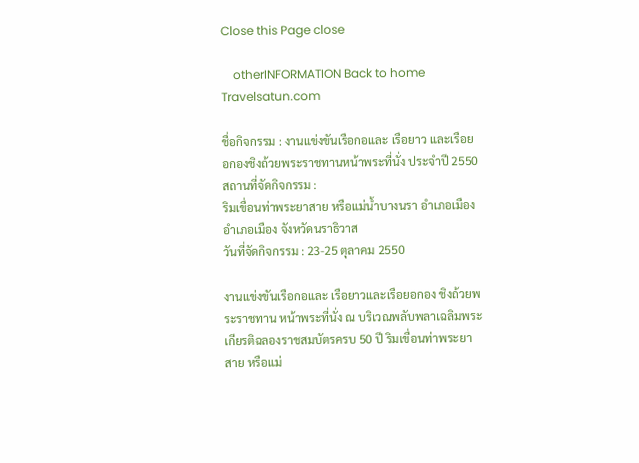Close this Page close

    otherINFORMATION Back to home Travelsatun.com

ชื่อกิจกรรม : งานแข่งขันเรือกอและ เรือยาว และเรือยอกองชิงถ้วยพระราชทานหน้าพระที่นั่ง ประจำปี 2550
สถานที่จัดกิจกรรม :
ริมเขื่อนท่าพระยาสาย หรือแม่น้ำบางนรา อำเภอเมือง อำเภอเมือง จังหวัดนราธิวาส
วันที่จัดกิจกรรม : 23-25 ตุลาคม 2550

งานแข่งขันเรือกอและ เรือยาวและเรือยอกอง ชิงถ้วยพระราชทาน หน้าพระที่นั่ง ณ บริเวณพลับพลาเฉลิมพระเกียรติฉลองราชสมบัตรครบ 50 ปี ริมเขื่อนท่าพระยาสาย หรือแม่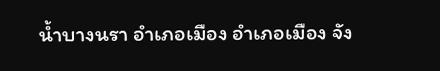น้ำบางนรา อำเภอเมือง อำเภอเมือง จัง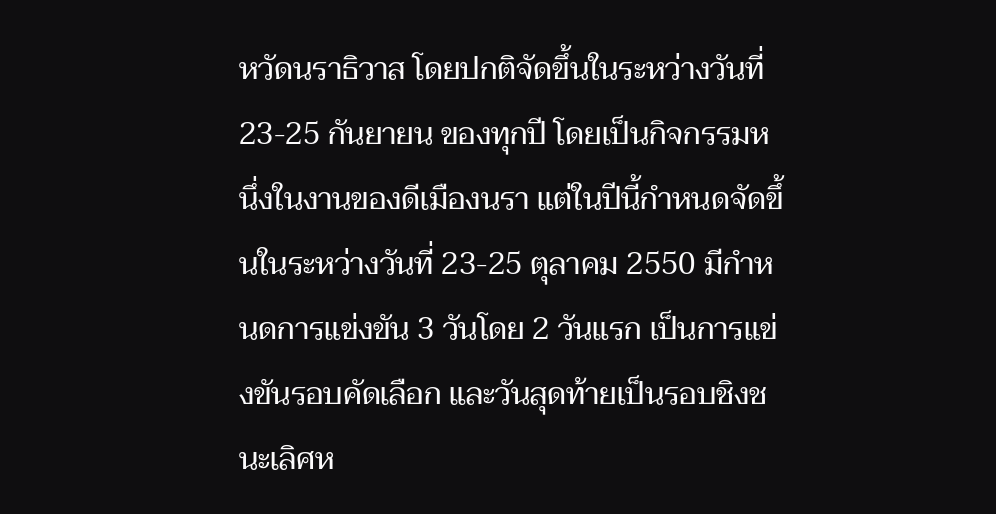หวัดนราธิวาส โดยปกติจัดขึ้นในระหว่างวันที่ 23-25 กันยายน ของทุกปี โดยเป็นกิจกรรมหนึ่งในงานของดีเมืองนรา แต่ในปีนี้กำหนดจัดขึ้นในระหว่างวันที่ 23-25 ตุลาคม 2550 มีกำหนดการแข่งขัน 3 วันโดย 2 วันแรก เป็นการแข่งขันรอบคัดเลือก และวันสุดท้ายเป็นรอบชิงชนะเลิศห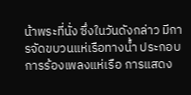น้าพระที่นั่ง ซึ่งในวันดังกล่าว มีการจัดขบวนแห่เรือทางน้ำ ประกอบการร้องเพลงแห่เรือ การแสดง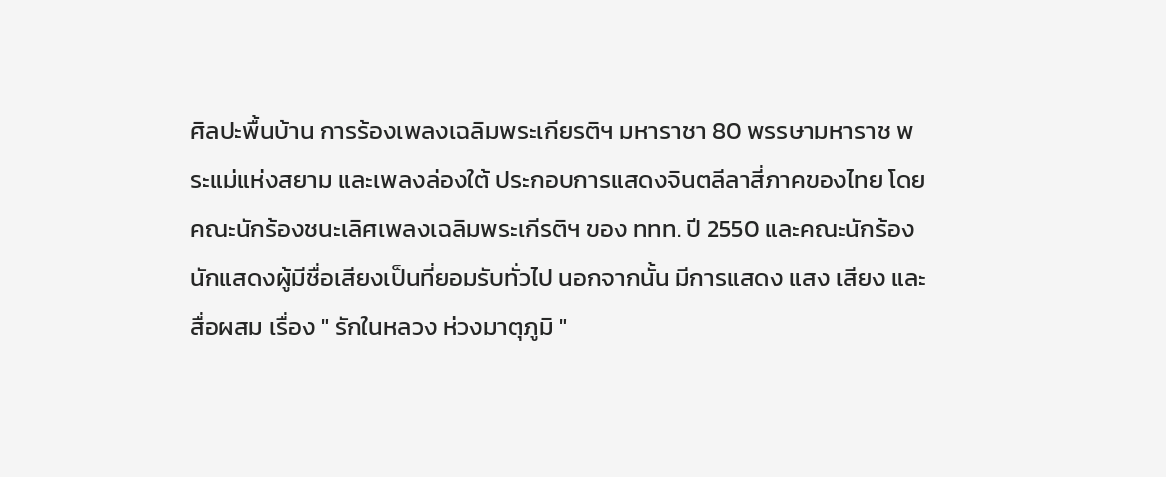ศิลปะพื้นบ้าน การร้องเพลงเฉลิมพระเกียรติฯ มหาราชา 80 พรรษามหาราช พระแม่แห่งสยาม และเพลงล่องใต้ ประกอบการแสดงจินตลีลาสี่ภาคของไทย โดยคณะนักร้องชนะเลิศเพลงเฉลิมพระเกีรติฯ ของ ททท. ปี 2550 และคณะนักร้องนักแสดงผู้มีชื่อเสียงเป็นที่ยอมรับทั่วไป นอกจากนั้น มีการแสดง แสง เสียง และสื่อผสม เรื่อง " รักในหลวง ห่วงมาตุภูมิ "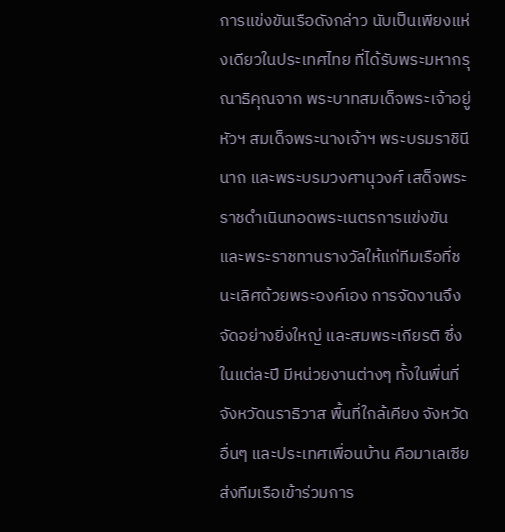การแข่งขันเรือดังกล่าว นับเป็นเพียงแห่งเดียวในประเทศไทย ที่ได้รับพระมหากรุณาธิคุณจาก พระบาทสมเด็จพระเจ้าอยู่หัวฯ สมเด็จพระนางเจ้าฯ พระบรมราชินีนาถ และพระบรมวงศานุวงศ์ เสด็จพระราชดำเนินทอดพระเนตรการแข่งขัน และพระราชทานรางวัลให้แก่ทีมเรือที่ชนะเลิศด้วยพระองค์เอง การจัดงานจึงจัดอย่างยิ่งใหญ่ และสมพระเกียรติ ซึ่งในแต่ละปี มีหน่วยงานต่างๆ ทั้งในพื่นที่จังหวัดนราธิวาส พื้นที่ใกล้เคียง จังหวัดอื่นๆ และประเทศเพื่อนบ้าน คือมาเลเซีย ส่งทีมเรือเข้าร่วมการ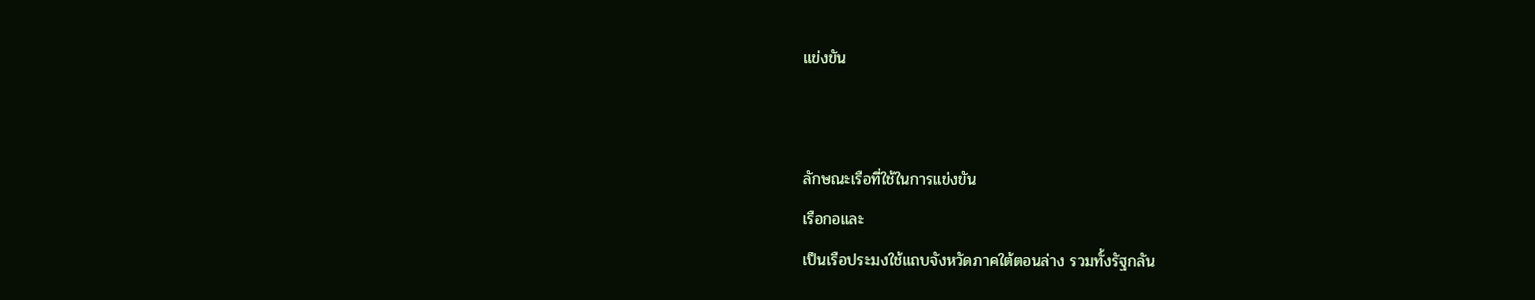แข่งขัน


ลักษณะเรือที่ใช้ในการแข่งขัน
เรือกอและ
เป็นเรือประมงใช้แถบจังหวัดภาคใต้ตอนล่าง รวมทั้งรัฐกลัน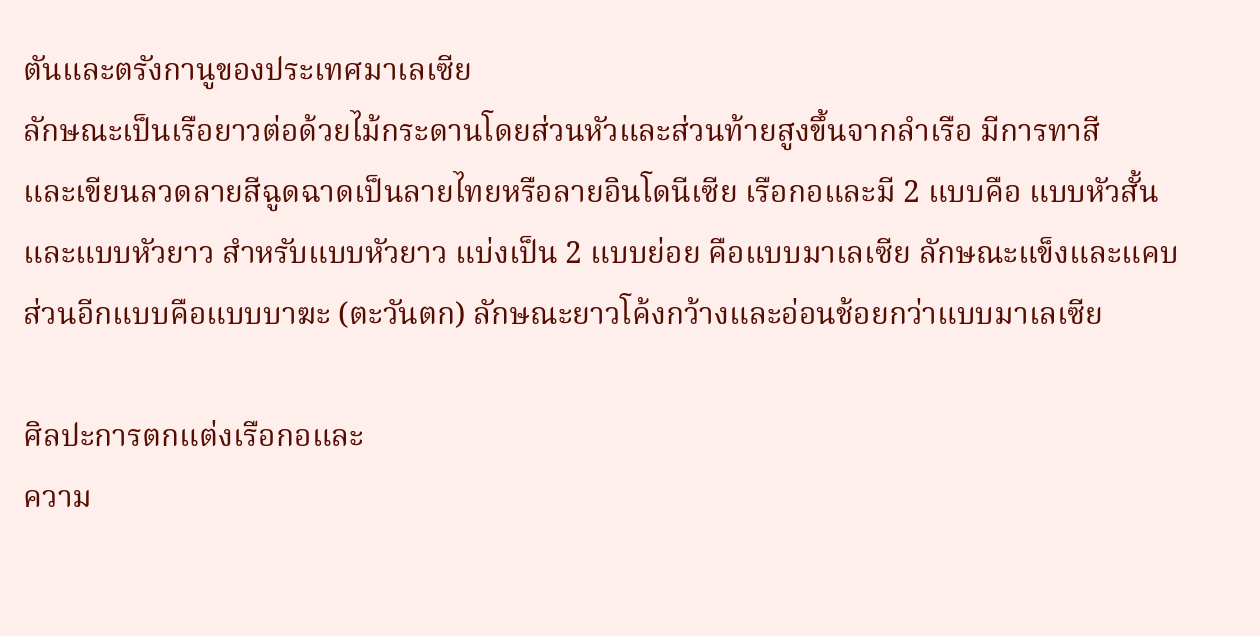ตันและตรังกานูของประเทศมาเลเซีย
ลักษณะเป็นเรือยาวต่อด้วยไม้กระดานโดยส่วนหัวและส่วนท้ายสูงขึ้นจากลำเรือ มีการทาสี
และเขียนลวดลายสีฉูดฉาดเป็นลายไทยหรือลายอินโดนีเซีย เรือกอและมี 2 แบบคือ แบบหัวสั้นและแบบหัวยาว สำหรับแบบหัวยาว แบ่งเป็น 2 แบบย่อย คือแบบมาเลเซีย ลักษณะแข็งและแคบ ส่วนอีกแบบคือแบบบาฆะ (ตะวันตก) ลักษณะยาวโค้งกว้างและอ่อนช้อยกว่าแบบมาเลเซีย

ศิลปะการตกแต่งเรือกอและ
ความ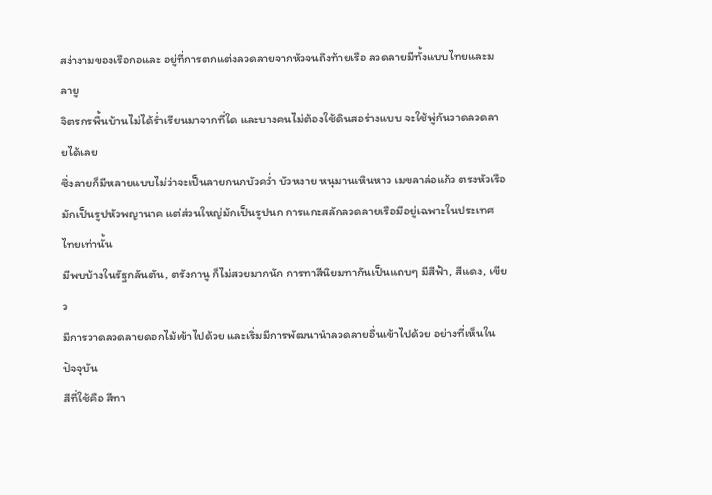สง่างามของเรือกอและ อยู่ที่การตกแต่งลวดลายจากหัวจนถึงท้ายเรือ ลวดลายมีทั้งแบบไทยและมลายู
จิตรกรพื้นบ้านไม่ได้ร่ำเรียนมาจากที่ใด และบางคนไม่ต้องใช้ดินสอร่างแบบ จะใช้พู่กันวาดลวดลายได้เลย
ซึ่งลายก็มีหลายแบบไม่ว่าจะเป็นลายกนกบัวคว่ำ บัวหงาย หนุมานเหินหาว เมขลาล่อแก้ว ตรงหัวเรือ
มักเป็นรูปหัวพญานาค แต่ส่วนใหญ่มักเป็นรูปนก การแกะสลักลวดลายเรือมีอยู่เฉพาะในประเทศไทยเท่านั้น
มีพบบ้างในรัฐกลันตัน, ตรังกานู ก็ไม่สวยมากนัก การทาสีนิยมทากันเป็นแถบๆ มีสีฟ้า, สีแดง, เขียว
มีการวาดลวดลายดอกไม้เข้าไปด้วย และเริ่มมีการพัฒนานำลวดลายอื่นเข้าไปด้วย อย่างที่เห็นในปัจจุบัน
สีที่ใช้คือ สีทา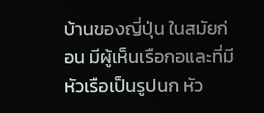บ้านของญี่ปุ่น ในสมัยก่อน มีผู้เห็นเรือกอและที่มีหัวเรือเป็นรูปนก หัว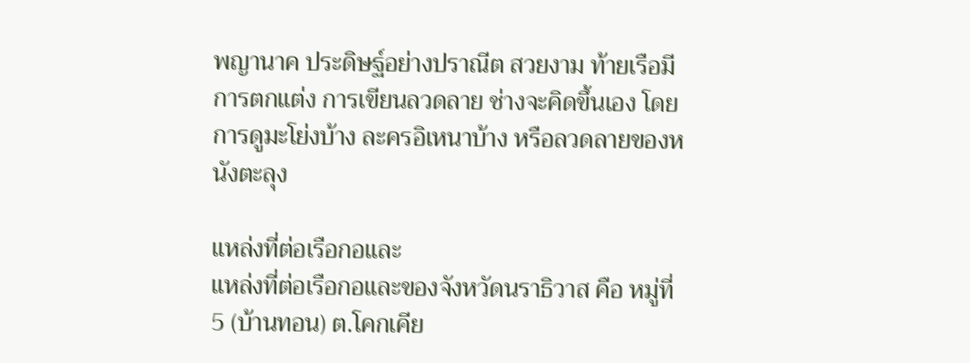พญานาค ประดิษฐ์อย่างปราณีต สวยงาม ท้ายเรือมีการตกแต่ง การเขียนลวดลาย ช่างจะคิดขึ้นเอง โดยการดูมะโย่งบ้าง ละครอิเหนาบ้าง หรือลวดลายของหนังตะลุง

แหล่งที่ต่อเรือกอและ
แหล่งที่ต่อเรือกอและของจังหวัดนราธิวาส คือ หมู่ที่ 5 (บ้านทอน) ต.โคกเคีย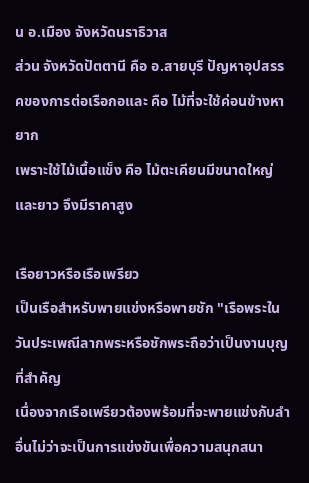น อ.เมือง จังหวัดนราธิวาส
ส่วน จังหวัดปัตตานี คือ อ.สายบุรี ปัญหาอุปสรรคของการต่อเรือกอและ คือ ไม้ที่จะใช้ค่อนข้างหายาก
เพราะใช้ไม้เนื้อแข็ง คือ ไม้ตะเคียนมีขนาดใหญ่และยาว จึงมีราคาสูง

เรือยาวหรือเรือเพรียว
เป็นเรือสำหรับพายแข่งหรือพายชัก "เรือพระในวันประเพณีลากพระหรือชักพระถือว่าเป็นงานบุญที่สำคัญ
เนื่องจากเรือเพรียวต้องพร้อมที่จะพายแข่งกับลำอื่นไม่ว่าจะเป็นการแข่งขันเพื่อความสนุกสนา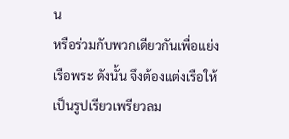น
หรือร่วมกับพวกเดียวกันเพื่อแย่งเรือพระ ดังนั้น จึงต้องแต่งเรือให้เป็นรูปเรียวเพรียวลม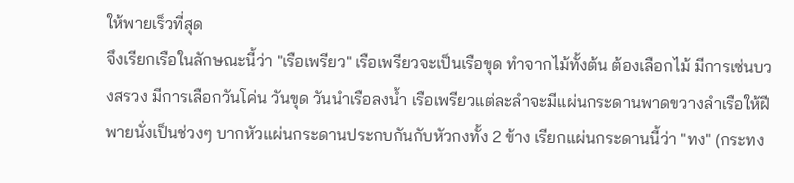ให้พายเร็วที่สุด
จึงเรียกเรือในลักษณะนี้ว่า "เรือเพรียว" เรือเพรียวจะเป็นเรือขุด ทำจากไม้ทั้งต้น ต้องเลือกไม้ มีการเซ่นบวงสรวง มีการเลือกวันโค่น วันขุด วันนำเรือลงน้ำ เรือเพรียวแต่ละลำจะมีแผ่นกระดานพาดขวางลำเรือให้ฝีพายนั่งเป็นช่วงๆ บากหัวแผ่นกระดานประกบกันกับหัวกงทั้ง 2 ข้าง เรียกแผ่นกระดานนี้ว่า "ทง" (กระทง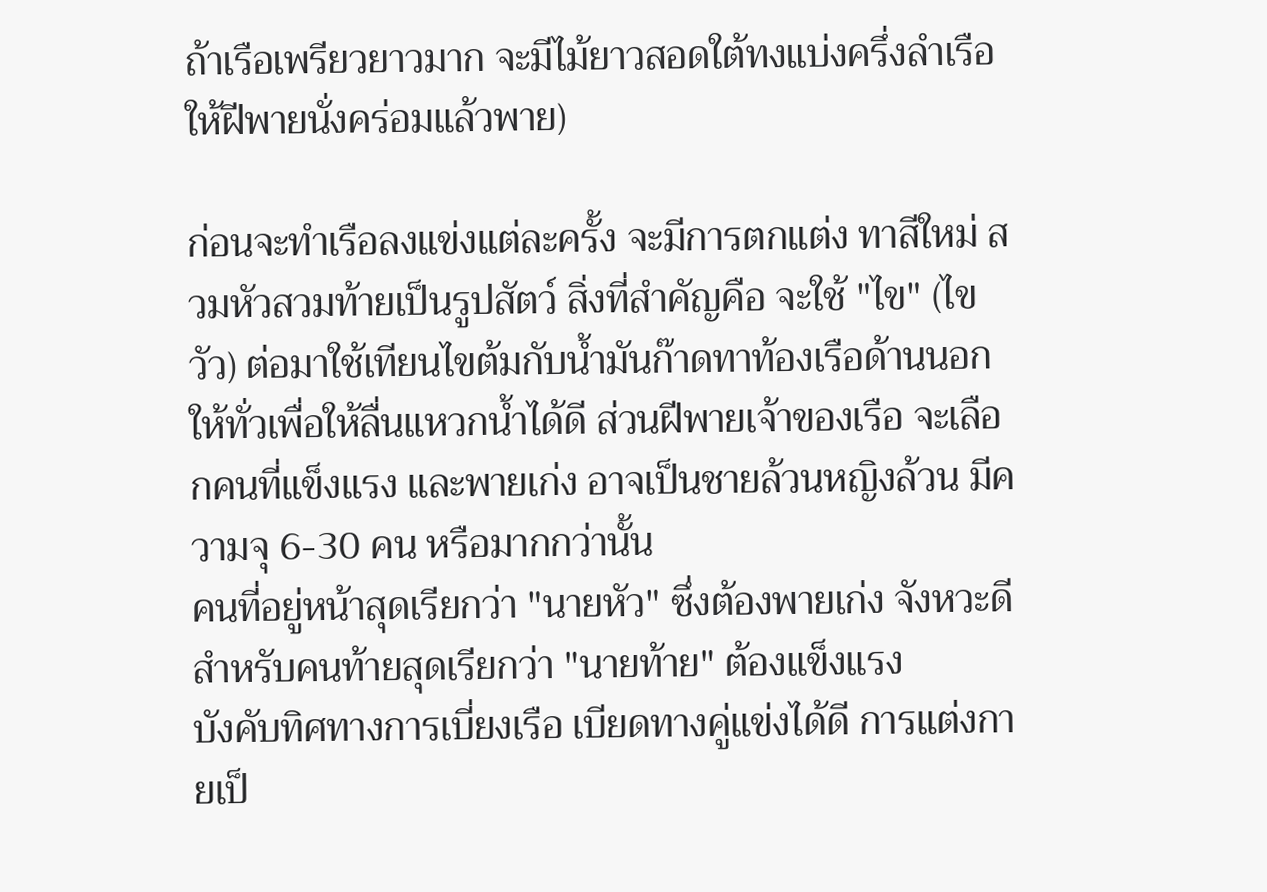ถ้าเรือเพรียวยาวมาก จะมีไม้ยาวสอดใต้ทงแบ่งครึ่งลำเรือให้ฝีพายนั่งคร่อมแล้วพาย)

ก่อนจะทำเรือลงแข่งแต่ละครั้ง จะมีการตกแต่ง ทาสีใหม่ สวมหัวสวมท้ายเป็นรูปสัตว์ สิ่งที่สำคัญคือ จะใช้ "ไข" (ไขวัว) ต่อมาใช้เทียนไขต้มกับน้ำมันก๊าดทาท้องเรือด้านนอกให้ทั่วเพื่อให้ลื่นแหวกน้ำได้ดี ส่วนฝีพายเจ้าของเรือ จะเลือกคนที่แข็งแรง และพายเก่ง อาจเป็นชายล้วนหญิงล้วน มีความจุ 6-30 คน หรือมากกว่านั้น
คนที่อยู่หน้าสุดเรียกว่า "นายหัว" ซึ่งต้องพายเก่ง จังหวะดี สำหรับคนท้ายสุดเรียกว่า "นายท้าย" ต้องแข็งแรง
บังคับทิศทางการเบี่ยงเรือ เบียดทางคู่แข่งได้ดี การแต่งกายเป็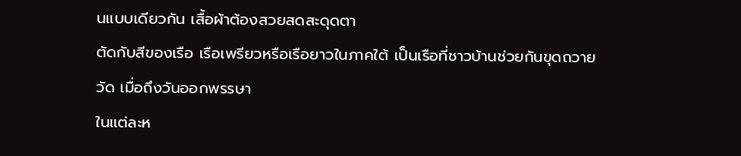นแบบเดียวกัน เสื้อผ้าต้องสวยสดสะดุดตา
ตัดกับสีของเรือ เรือเพรียวหรือเรือยาวในภาคใต้ เป็นเรือที่ชาวบ้านช่วยกันขุดถวายวัด เมื่อถึงวันออกพรรษา
ในแต่ละห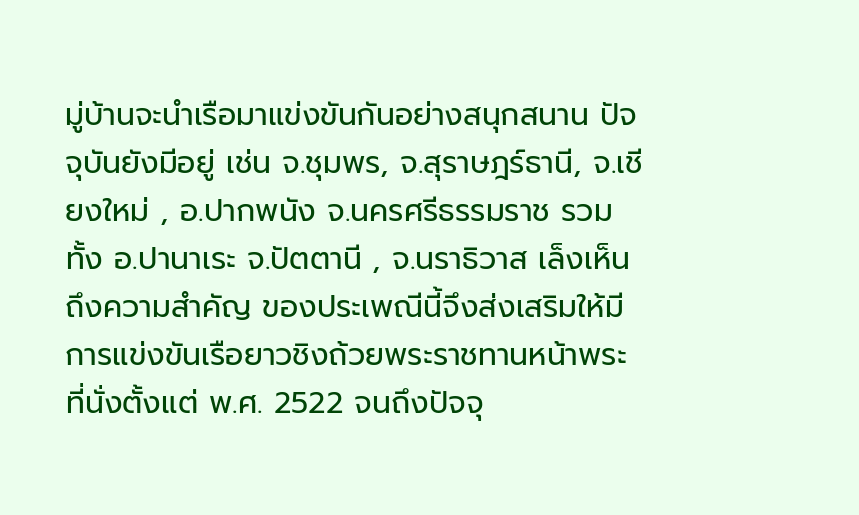มู่บ้านจะนำเรือมาแข่งขันกันอย่างสนุกสนาน ปัจจุบันยังมีอยู่ เช่น จ.ชุมพร, จ.สุราษฎร์ธานี, จ.เชียงใหม่ , อ.ปากพนัง จ.นครศรีธรรมราช รวมทั้ง อ.ปานาเระ จ.ปัตตานี , จ.นราธิวาส เล็งเห็นถึงความสำคัญ ของประเพณีนี้จึงส่งเสริมให้มีการแข่งขันเรือยาวชิงถ้วยพระราชทานหน้าพระที่นั่งตั้งแต่ พ.ศ. 2522 จนถึงปัจจุ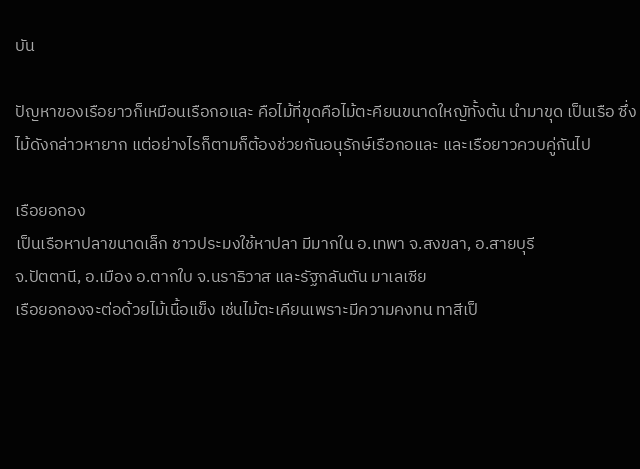บัน

ปัญหาของเรือยาวก็เหมือนเรือกอและ คือไม้ที่ขุดคือไม้ตะคียนขนาดใหญัทั้งต้น นำมาขุด เป็นเรือ ซึ่งไม้ดังกล่าวหายาก แต่อย่างไรก็ตามก็ต้องช่วยกันอนุรักษ์เรือกอและ และเรือยาวควบคู่กันไป

เรือยอกอง
เป็นเรือหาปลาขนาดเล็ก ชาวประมงใช้หาปลา มีมากใน อ.เทพา จ.สงขลา, อ.สายบุรี
จ.ปัตตานี, อ.เมือง อ.ตากใบ จ.นราธิวาส และรัฐกลันตัน มาเลเซีย
เรือยอกองจะต่อด้วยไม้เนื้อแข็ง เช่นไม้ตะเคียนเพราะมีความคงทน ทาสีเป็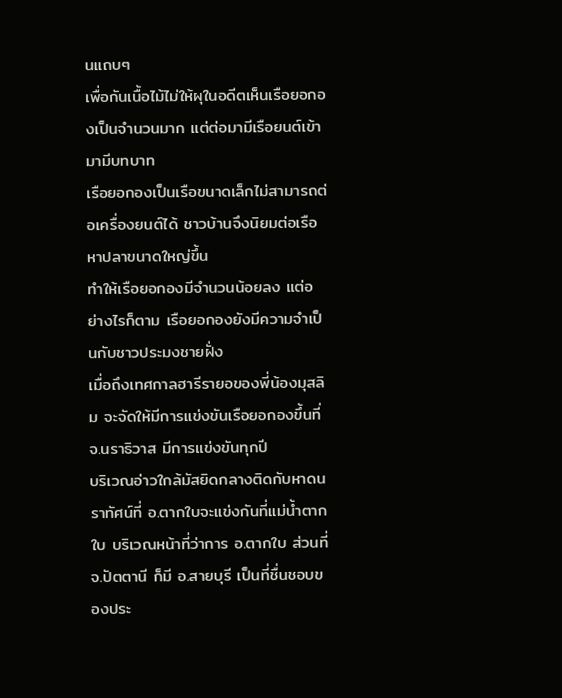นแถบๆ
เพื่อกันเนื้อไม้ไม่ให้ผุในอดีตเห็นเรือยอกองเป็นจำนวนมาก แต่ต่อมามีเรือยนต์เข้ามามีบทบาท
เรือยอกองเป็นเรือขนาดเล็กไม่สามารถต่อเครื่องยนต์ได้ ชาวบ้านจึงนิยมต่อเรือหาปลาขนาดใหญ่ขึ้น
ทำให้เรือยอกองมีจำนวนน้อยลง แต่อย่างไรก็ตาม เรือยอกองยังมีความจำเป็นกับชาวประมงชายฝั่ง
เมื่อถึงเทศกาลฮารีรายอของพี่น้องมุสลิม จะจัดให้มีการแข่งขันเรือยอกองขึ้นที่ จ.นราธิวาส มีการแข่งขันทุกปี
บริเวณอ่าวใกล้มัสยิดกลางติดกับหาดนราทัศน์ที่ อ.ตากใบจะแข่งกันที่แม่น้ำตากใบ บริเวณหน้าที่ว่าการ อ.ตากใบ ส่วนที่ จ.ปัตตานี ก็มี อ.สายบุรี เป็นที่ชื่นชอบของประ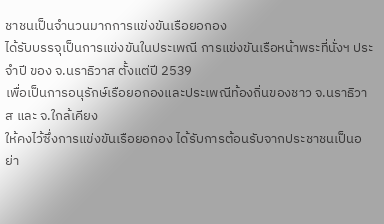ชาชนเป็นจำนวนมากการแข่งขันเรือยอกอง
ได้รับบรรจุเป็นการแข่งขันในประเพณี การแข่งขันเรือหน้าพระที่นั่งฯ ประจำปี ของ จ.นราธิวาส ตั้งแต่ปี 2539
เพื่อเป็นการอนุรักษ์เรือยอกองและประเพณีท้องถิ่นของชาว จ.นราธิวาส และ จ.ใกล้เคียง
ให้คงไว้ซึ่งการแข่งขันเรือยอกอง ได้รับการต้อนรับจากประชาชนเป็นอย่า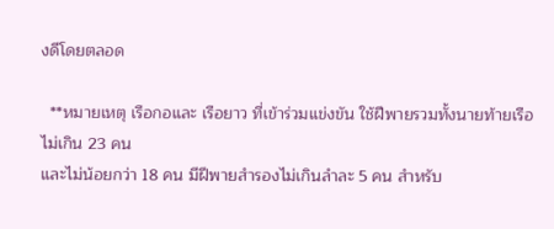งดีโดยตลอด

  **หมายเหตุ เรือกอและ เรือยาว ที่เข้าร่วมแข่งขัน ใช้ฝีพายรวมทั้งนายท้ายเรือไม่เกิน 23 คน
และไม่น้อยกว่า 18 คน มีฝีพายสำรองไม่เกินลำละ 5 คน สำหรับ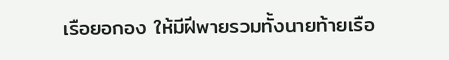เรือยอกอง ให้มีฝีพายรวมทั้งนายท้ายเรือ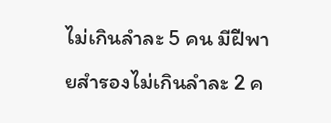ไม่เกินลำละ 5 คน มีฝีพายสำรองไม่เกินลำละ 2 ค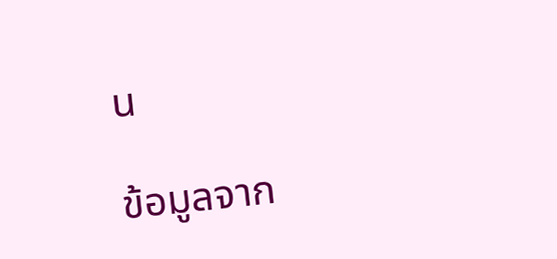น

ข้อมูลจาก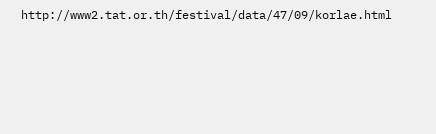http://www2.tat.or.th/festival/data/47/09/korlae.html